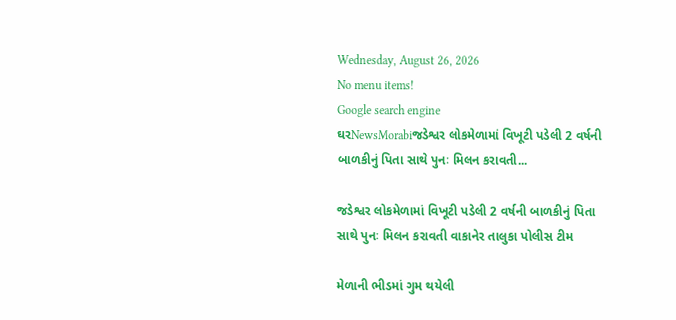Wednesday, August 26, 2026
No menu items!
Google search engine
ઘરNewsMorabiજડેશ્વર લોકમેળામાં વિખૂટી પડેલી 2 વર્ષની બાળકીનું પિતા સાથે પુનઃ મિલન કરાવતી...

જડેશ્વર લોકમેળામાં વિખૂટી પડેલી 2 વર્ષની બાળકીનું પિતા સાથે પુનઃ મિલન કરાવતી વાકાનેર તાલુકા પોલીસ ટીમ

મેળાની ભીડમાં ગુમ થયેલી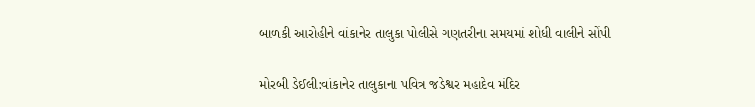બાળકી આરોહીને વાંકાનેર તાલુકા પોલીસે ગણતરીના સમયમાં શોધી વાલીને સોંપી

મોરબી ડેઈલી:વાંકાનેર તાલુકાના પવિત્ર જડેશ્વર મહાદેવ મંદિર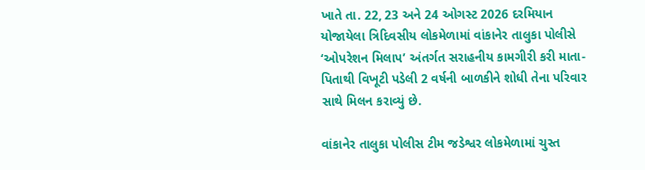ખાતે તા. 22, 23 અને 24 ઓગસ્ટ 2026 દરમિયાન યોજાયેલા ત્રિદિવસીય લોકમેળામાં વાંકાનેર તાલુકા પોલીસે ‘ઓપરેશન મિલાપ’ અંતર્ગત સરાહનીય કામગીરી કરી માતા-પિતાથી વિખૂટી પડેલી 2 વર્ષની બાળકીને શોધી તેના પરિવાર સાથે મિલન કરાવ્યું છે.

વાંકાનેર તાલુકા પોલીસ ટીમ જડેશ્વર લોકમેળામાં ચુસ્ત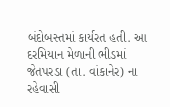બંદોબસ્તમાં કાર્યરત હતી. આ દરમિયાન મેળાની ભીડમાં જેતપરડા (તા. વાંકાનેર) ના રહેવાસી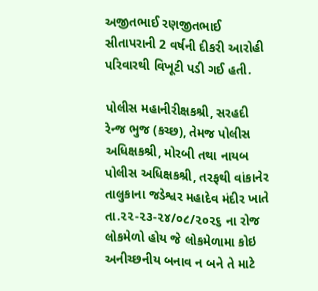અજીતભાઈ રણજીતભાઈ સીતાપરાની 2 વર્ષની દીકરી આરોહી પરિવારથી વિખૂટી પડી ગઈ હતી.

પોલીસ મહાનીરીક્ષકશ્રી, સરહદી રેન્જ ભુજ (કચ્છ), તેમજ પોલીસ અધિક્ષકશ્રી, મોરબી તથા નાયબ પોલીસ અધિક્ષકશ્રી, તરફથી વાંકાનેર તાલુકાના જડેશ્વર મહાદેવ મંદીર ખાતે તા.૨૨-૨૩-૨૪/૦૮/૨૦૨૬ ના રોજ લોકમેળો હોય જે લોકમેળામા કોઇ અનીચ્છનીય બનાવ ન બને તે માટે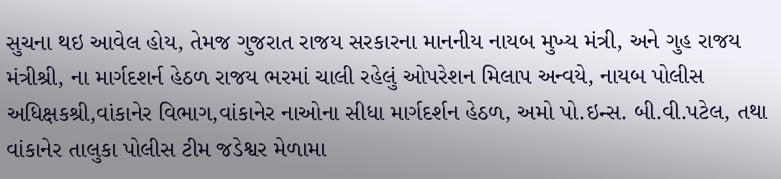સુચના થઇ આવેલ હોય, તેમજ ગુજરાત રાજય સરકારના માનનીય નાયબ મુખ્ય મંત્રી, અને ગુહ રાજય મંત્રીશ્રી, ના માર્ગદશર્ન હેઠળ રાજય ભરમાં ચાલી રહેલું ઓપરેશન મિલાપ અન્વયે, નાયબ પોલીસ અધિક્ષકશ્રી,વાંકાનેર વિભાગ,વાંકાનેર નાઓના સીધા માર્ગદર્શન હેઠળ, અમો પો.ઇન્સ. બી.વી.પટેલ, તથા વાંકાનેર તાલુકા પોલીસ ટીમ જડેશ્વર મેળામા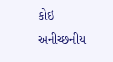કોઇ અનીચ્છનીય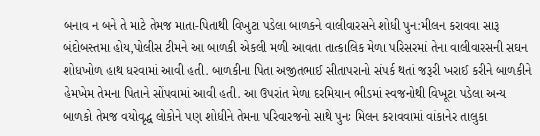બનાવ ન બને તે માટે તેમજ માતા-પિતાથી વિખુટા પડેલા બાળકને વાલીવારસને શોધી પુન:મીલન કરાવવા સારૂ બંદોબસ્તમા હોય,પોલીસ ટીમને આ બાળકી એકલી મળી આવતા તાત્કાલિક મેળા પરિસરમાં તેના વાલીવારસની સઘન શોધખોળ હાથ ધરવામાં આવી હતી. બાળકીના પિતા અજીતભાઈ સીતાપરાનો સંપર્ક થતાં જરૂરી ખરાઈ કરીને બાળકીને હેમખેમ તેમના પિતાને સોંપવામાં આવી હતી. આ ઉપરાંત મેળા દરમિયાન ભીડમાં સ્વજનોથી વિખૂટા પડેલા અન્ય બાળકો તેમજ વયોવૃદ્ધ લોકોને પણ શોધીને તેમના પરિવારજનો સાથે પુનઃ મિલન કરાવવામાં વાંકાનેર તાલુકા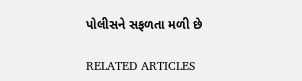પોલીસને સફળતા મળી છે

RELATED ARTICLES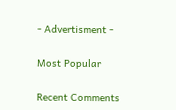- Advertisment -

Most Popular

Recent Comments